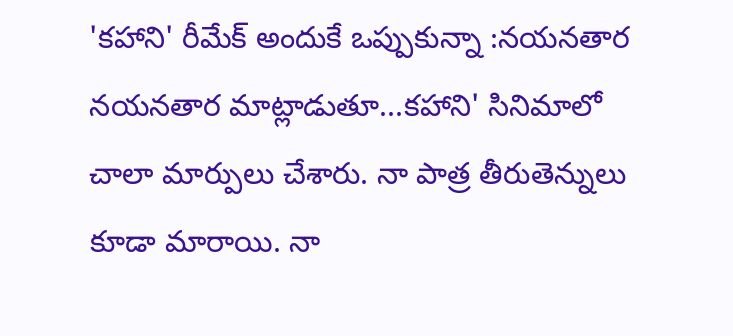'కహాని' రీమేక్ అందుకే ఒప్పుకున్నా :నయనతార
నయనతార మాట్లాడుతూ...కహాని' సినిమాలో చాలా మార్పులు చేశారు. నా పాత్ర తీరుతెన్నులు కూడా మారాయి. నా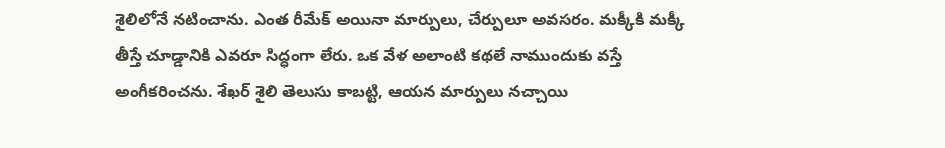శైలిలోనే నటించాను. ఎంత రీమేక్ అయినా మార్పులు, చేర్పులూ అవసరం. మక్కీకి మక్కీ తీస్తే చూడ్డానికి ఎవరూ సిద్ధంగా లేరు. ఒక వేళ అలాంటి కథలే నాముందుకు వస్తే అంగీకరించను. శేఖర్ శైలి తెలుసు కాబట్టి, ఆయన మార్పులు నచ్చాయి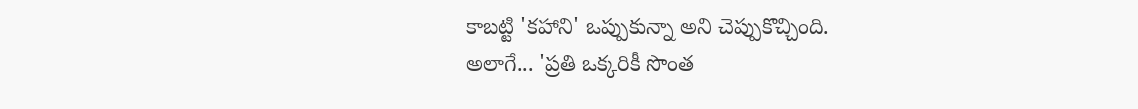కాబట్టి 'కహాని' ఒప్పుకున్నా అని చెప్పుకొచ్చింది.
అలాగే... 'ప్రతి ఒక్కరికీ సొంత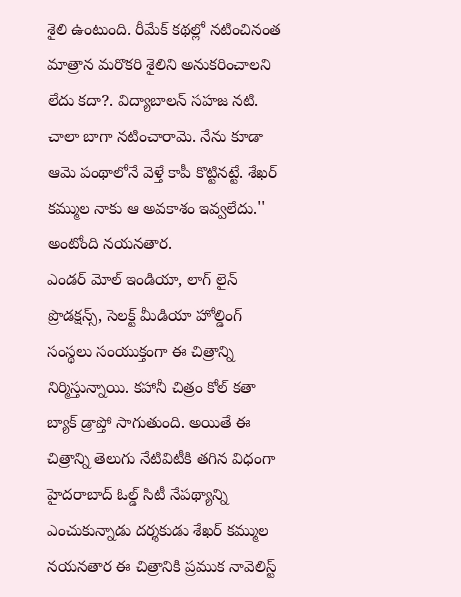శైలి ఉంటుంది. రీమేక్ కథల్లో నటించినంత మాత్రాన మరొకరి శైలిని అనుకరించాలని లేదు కదా?. విద్యాబాలన్ సహజ నటి. చాలా బాగా నటించారామె. నేను కూడా ఆమె పంథాలోనే వెళ్తే కాపీ కొట్టినట్టే. శేఖర్ కమ్ముల నాకు ఆ అవకాశం ఇవ్వలేదు.'' అంటోంది నయనతార.
ఎండర్ మోల్ ఇండియా, లాగ్ లైన్ ప్రొడక్షన్స్, సెలక్ట్ మీడియా హోల్డింగ్ సంస్థలు సంయుక్తంగా ఈ చిత్రాన్ని నిర్మిస్తున్నాయి. కహానీ చిత్రం కోల్ కతా బ్యాక్ డ్రాప్తో సాగుతుంది. అయితే ఈ చిత్రాన్ని తెలుగు నేటివిటీకి తగిన విధంగా హైదరాబాద్ ఓల్డ్ సిటీ నేపథ్యాన్ని ఎంచుకున్నాడు దర్శకుడు శేఖర్ కమ్ముల
నయనతార ఈ చిత్రానికి ప్రముక నావెలిస్ట్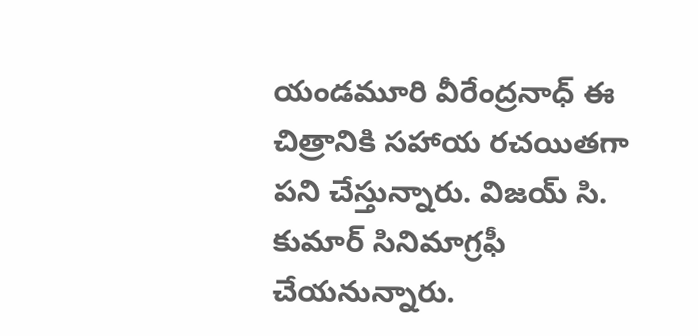యండమూరి వీరేంద్రనాధ్ ఈ చిత్రానికి సహాయ రచయితగా పని చేస్తున్నారు. విజయ్ సి. కుమార్ సినిమాగ్రఫీ చేయనున్నారు.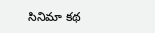సినిమా కథ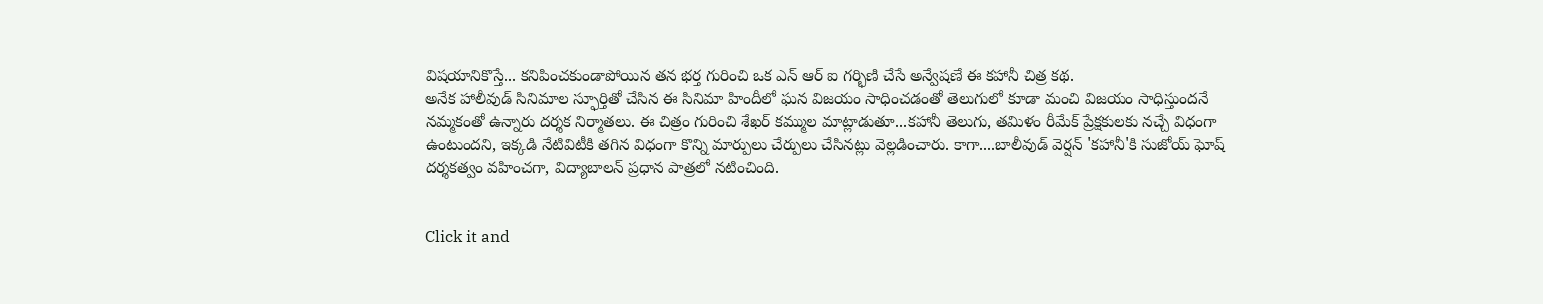విషయానికొస్తే... కనిపించకుండాపోయిన తన భర్త గురించి ఒక ఎన్ ఆర్ ఐ గర్భిణి చేసే అన్వేషణే ఈ కహానీ చిత్ర కథ.
అనేక హాలీవుడ్ సినిమాల స్ఫూర్తితో చేసిన ఈ సినిమా హిందీలో ఘన విజయం సాధించడంతో తెలుగులో కూడా మంచి విజయం సాధిస్తుందనే నమ్మకంతో ఉన్నారు దర్శక నిర్మాతలు. ఈ చిత్రం గురించి శేఖర్ కమ్ముల మాట్లాడుతూ...కహానీ తెలుగు, తమిళం రీమేక్ ప్రేక్షకులకు నచ్చే విధంగా ఉంటుందని, ఇక్కడి నేటివిటీకి తగిన విధంగా కొన్ని మార్పులు చేర్పులు చేసినట్లు వెల్లడించారు. కాగా....బాలీవుడ్ వెర్షన్ 'కహానీ'కి సుజోయ్ ఘోష్ దర్శకత్వం వహించగా, విద్యాబాలన్ ప్రధాన పాత్రలో నటించింది.


Click it and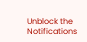Unblock the Notifications